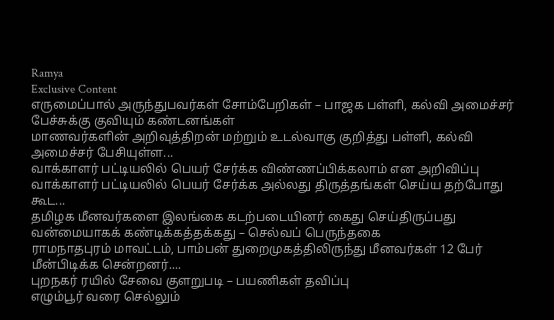Ramya
Exclusive Content
எருமைப்பால் அருந்துபவர்கள் சோம்பேறிகள் – பாஜக பள்ளி, கல்வி அமைச்சர் பேச்சுக்கு குவியும் கண்டனங்கள்
மாணவர்களின் அறிவுத்திறன் மற்றும் உடல்வாகு குறித்து பள்ளி, கல்வி அமைச்சர் பேசியுள்ள...
வாக்காளர் பட்டியலில் பெயர் சேர்க்க விண்ணப்பிக்கலாம் என அறிவிப்பு
வாக்காளர் பட்டியலில் பெயர் சேர்க்க அல்லது திருத்தங்கள் செய்ய தற்போது கூட...
தமிழக மீனவர்களை இலங்கை கடற்படையினர் கைது செய்திருப்பது வன்மையாகக் கண்டிக்கத்தக்கது – செல்வப் பெருந்தகை
ராமநாதபுரம் மாவட்டம், பாம்பன் துறைமுகத்திலிருந்து மீனவர்கள் 12 பேர் மீன்பிடிக்க சென்றனர்....
புறநகர் ரயில் சேவை குளறுபடி – பயணிகள் தவிப்பு
எழும்பூர் வரை செல்லும்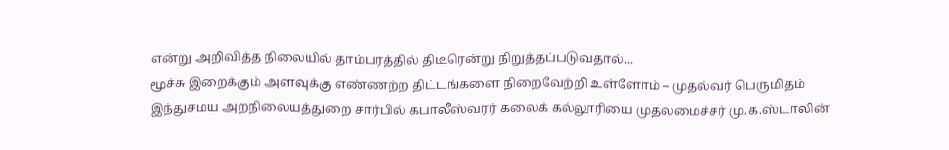என்று அறிவித்த நிலையில் தாம்பரத்தில் திடீரென்று நிறுத்தப்படுவதால்...
மூச்சு இறைக்கும் அளவுக்கு எண்ணற்ற திட்டங்களை நிறைவேற்றி உள்ளோம் – முதல்வர் பெருமிதம்
இந்துசமய அறநிலையத்துறை சார்பில் கபாலீஸ்வரர் கலைக் கல்லூரியை முதலமைச்சர் மு.க.ஸ்டாலின்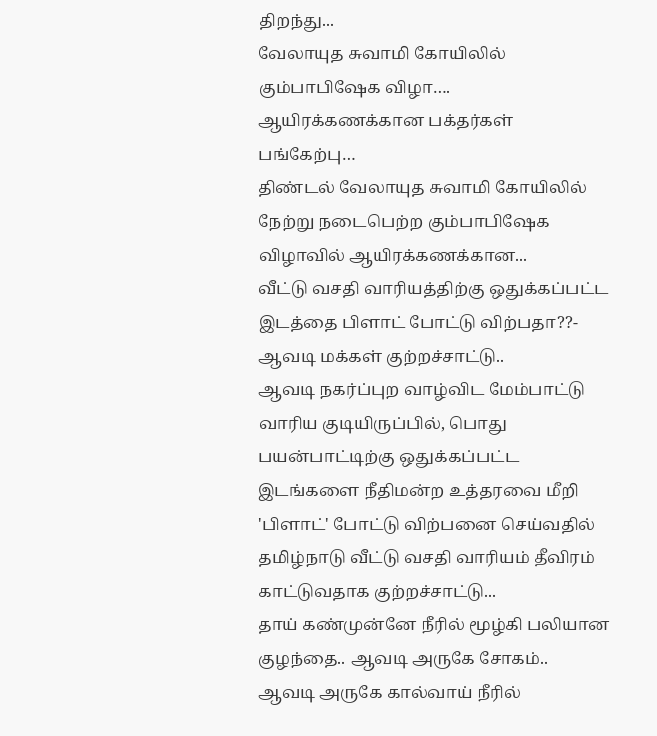திறந்து...
வேலாயுத சுவாமி கோயிலில் கும்பாபிஷேக விழா…. ஆயிரக்கணக்கான பக்தர்கள் பங்கேற்பு…
திண்டல் வேலாயுத சுவாமி கோயிலில் நேற்று நடைபெற்ற கும்பாபிஷேக விழாவில் ஆயிரக்கணக்கான...
வீட்டு வசதி வாரியத்திற்கு ஒதுக்கப்பட்ட இடத்தை பிளாட் போட்டு விற்பதா??- ஆவடி மக்கள் குற்றச்சாட்டு..
ஆவடி நகர்ப்புற வாழ்விட மேம்பாட்டு வாரிய குடியிருப்பில், பொது பயன்பாட்டிற்கு ஒதுக்கப்பட்ட இடங்களை நீதிமன்ற உத்தரவை மீறி 'பிளாட்' போட்டு விற்பனை செய்வதில் தமிழ்நாடு வீட்டு வசதி வாரியம் தீவிரம் காட்டுவதாக குற்றச்சாட்டு...
தாய் கண்முன்னே நீரில் மூழ்கி பலியான குழந்தை.. ஆவடி அருகே சோகம்..
ஆவடி அருகே கால்வாய் நீரில்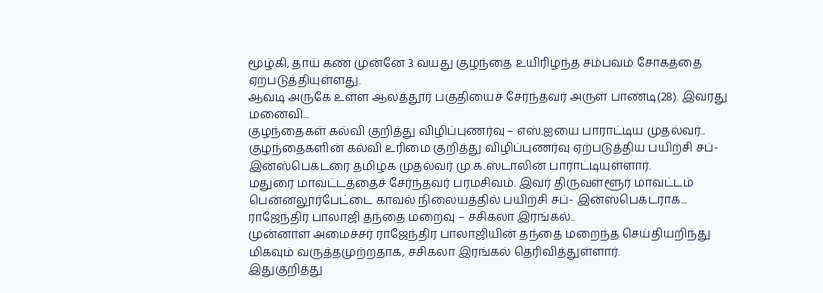மூழ்கி, தாய் கண் முன்னே 3 வயது குழந்தை உயிரிழந்த சம்பவம் சோகத்தை ஏற்படுத்தியுள்ளது.
ஆவடி அருகே உள்ள ஆலத்தூர் பகுதியைச் சேர்ந்தவர் அருள் பாண்டி(28). இவரது மனைவி...
குழந்தைகள் கல்வி குறித்து விழிப்புணர்வு – எஸ்.ஐயை பாராட்டிய முதல்வர்..
குழந்தைகளின் கல்வி உரிமை குறித்து விழிப்புணர்வு ஏற்படுத்திய பயிற்சி சப்-இன்ஸ்பெக்டரை தமிழக முதல்வர் மு.க.ஸ்டாலின் பாராட்டியுள்ளார்.
மதுரை மாவட்டத்தைச் சேர்ந்தவர் பரமசிவம். இவர் திருவள்ளூர் மாவட்டம் பென்னலூர்பேட்டை காவல் நிலையத்தில் பயிற்சி சப்- இன்ஸ்பெக்டராக...
ராஜேந்திர பாலாஜி தந்தை மறைவு – சசிகலா இரங்கல்..
முன்னாள் அமைச்சர் ராஜேந்திர பாலாஜியின் தந்தை மறைந்த செய்தியறிந்து மிகவும் வருத்தமுற்றதாக, சசிகலா இரங்கல் தெரிவித்துள்ளார்.
இதுகுறித்து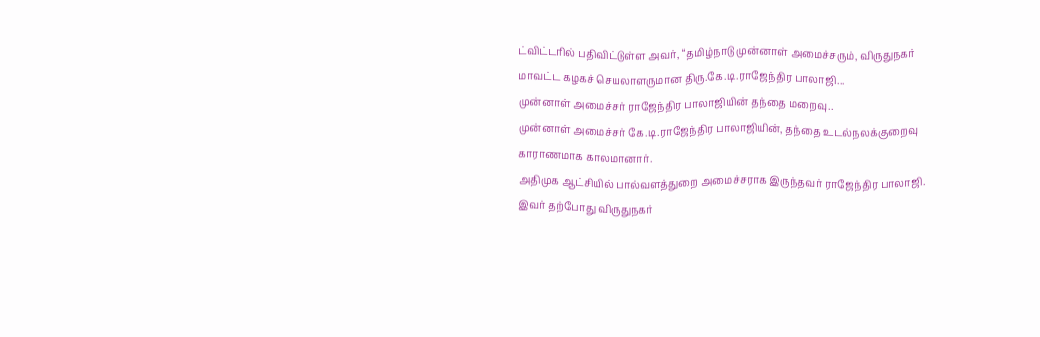ட்விட்டரில் பதிவிட்டுள்ள அவர், “தமிழ்நாடு முன்னாள் அமைச்சரும், விருதுநகர் மாவட்ட கழகச் செயலாளருமான திரு.கே.டி.ராஜேந்திர பாலாஜி...
முன்னாள் அமைச்சர் ராஜேந்திர பாலாஜியின் தந்தை மறைவு..
முன்னாள் அமைச்சர் கே.டி.ராஜேந்திர பாலாஜியின், தந்தை உடல்நலக்குறைவு காராணமாக காலமானார்.
அதிமுக ஆட்சியில் பால்வளத்துறை அமைச்சராக இருந்தவர் ராஜேந்திர பாலாஜி. இவர் தற்போது விருதுநகர்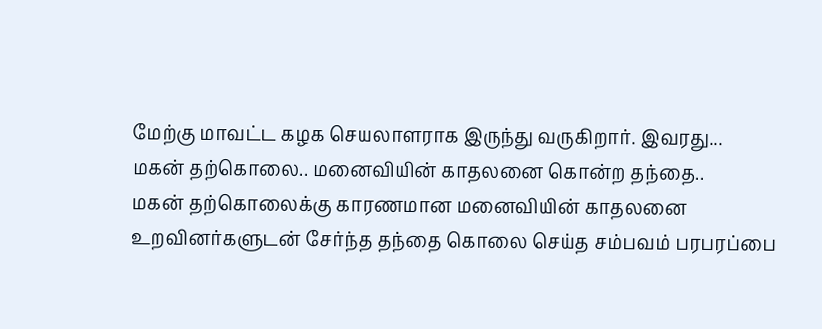மேற்கு மாவட்ட கழக செயலாளராக இருந்து வருகிறார். இவரது...
மகன் தற்கொலை.. மனைவியின் காதலனை கொன்ற தந்தை..
மகன் தற்கொலைக்கு காரணமான மனைவியின் காதலனை உறவினர்களுடன் சேர்ந்த தந்தை கொலை செய்த சம்பவம் பரபரப்பை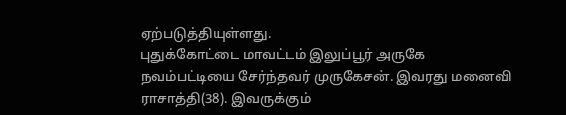ஏற்படுத்தியுள்ளது.
புதுக்கோட்டை மாவட்டம் இலுப்பூர் அருகே நவம்பட்டியை சேர்ந்தவர் முருகேசன். இவரது மனைவி ராசாத்தி(38). இவருக்கும்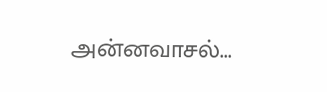அன்னவாசல்...